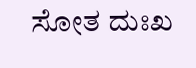ಸೋತ ದುಃಖ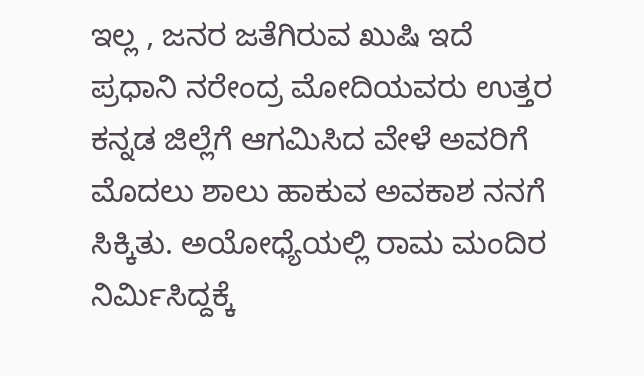ಇಲ್ಲ , ಜನರ ಜತೆಗಿರುವ ಖುಷಿ ಇದೆ
ಪ್ರಧಾನಿ ನರೇಂದ್ರ ಮೋದಿಯವರು ಉತ್ತರ ಕನ್ನಡ ಜಿಲ್ಲೆಗೆ ಆಗಮಿಸಿದ ವೇಳೆ ಅವರಿಗೆ ಮೊದಲು ಶಾಲು ಹಾಕುವ ಅವಕಾಶ ನನಗೆ ಸಿಕ್ಕಿತು. ಅಯೋಧ್ಯೆಯಲ್ಲಿ ರಾಮ ಮಂದಿರ ನಿರ್ಮಿಸಿದ್ದಕ್ಕೆ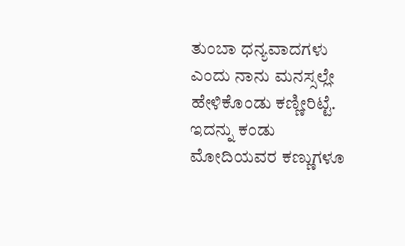ತುಂಬಾ ಧನ್ಯವಾದಗಳು ಎಂದು ನಾನು ಮನಸ್ಸಲ್ಲೇ ಹೇಳಿಕೊಂಡು ಕಣ್ಣೀರಿಟ್ಟೆ. ಇದನ್ನು ಕಂಡು ಮೋದಿಯವರ ಕಣ್ಣುಗಳೂ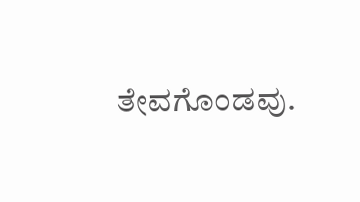ತೇವಗೊಂಡವು.